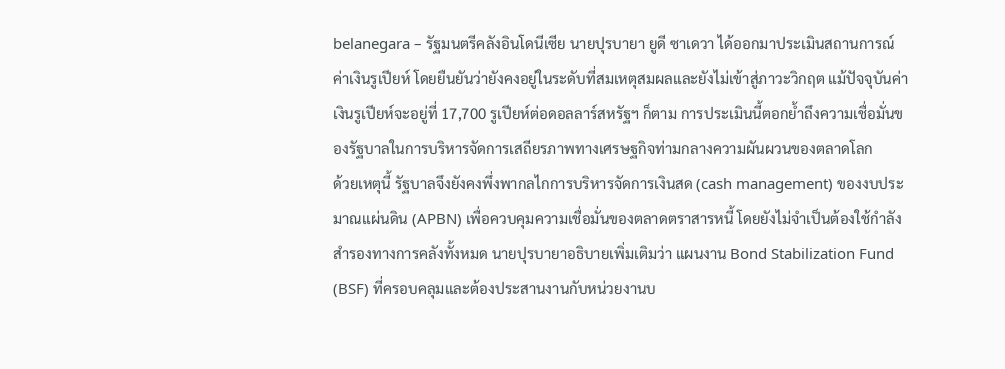belanegara – รัฐมนตรีคลังอินโดนีเซีย นายปุรบายา ยูดี ซาเดวา ได้ออกมาประเมินสถานการณ์ค่าเงินรูเปียห์ โดยยืนยันว่ายังคงอยู่ในระดับที่สมเหตุสมผลและยังไม่เข้าสู่ภาวะวิกฤต แม้ปัจจุบันค่าเงินรูเปียห์จะอยู่ที่ 17,700 รูเปียห์ต่อดอลลาร์สหรัฐฯ ก็ตาม การประเมินนี้ตอกย้ำถึงความเชื่อมั่นของรัฐบาลในการบริหารจัดการเสถียรภาพทางเศรษฐกิจท่ามกลางความผันผวนของตลาดโลก
ด้วยเหตุนี้ รัฐบาลจึงยังคงพึ่งพากลไกการบริหารจัดการเงินสด (cash management) ของงบประมาณแผ่นดิน (APBN) เพื่อควบคุมความเชื่อมั่นของตลาดตราสารหนี้ โดยยังไม่จำเป็นต้องใช้กำลังสำรองทางการคลังทั้งหมด นายปุรบายาอธิบายเพิ่มเติมว่า แผนงาน Bond Stabilization Fund (BSF) ที่ครอบคลุมและต้องประสานงานกับหน่วยงานบ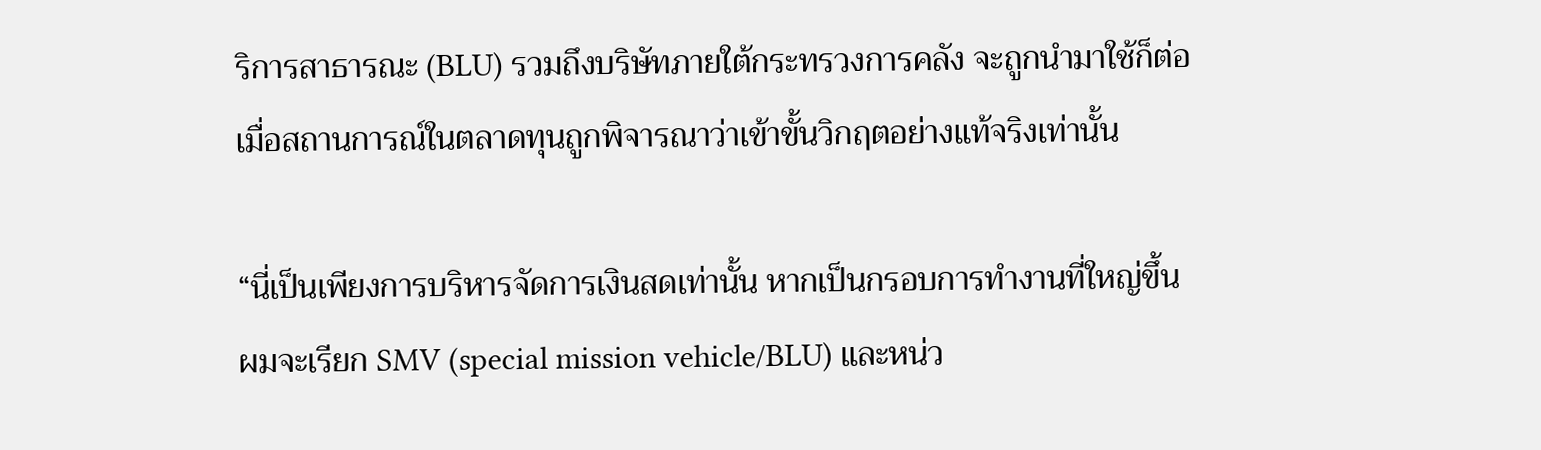ริการสาธารณะ (BLU) รวมถึงบริษัทภายใต้กระทรวงการคลัง จะถูกนำมาใช้ก็ต่อเมื่อสถานการณ์ในตลาดทุนถูกพิจารณาว่าเข้าขั้นวิกฤตอย่างแท้จริงเท่านั้น

“นี่เป็นเพียงการบริหารจัดการเงินสดเท่านั้น หากเป็นกรอบการทำงานที่ใหญ่ขึ้น ผมจะเรียก SMV (special mission vehicle/BLU) และหน่ว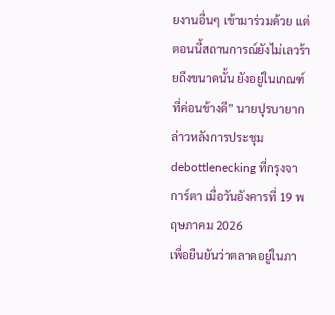ยงานอื่นๆ เข้ามาร่วมด้วย แต่ตอนนี้สถานการณ์ยังไม่เลวร้ายถึงขนาดนั้น ยังอยู่ในเกณฑ์ที่ค่อนข้างดี” นายปุรบายากล่าวหลังการประชุม debottlenecking ที่กรุงจาการ์ตา เมื่อวันอังคารที่ 19 พฤษภาคม 2026
เพื่อยืนยันว่าตลาดอยู่ในภา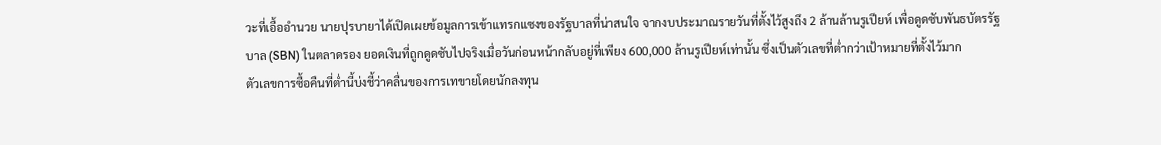วะที่เอื้ออำนวย นายปุรบายาได้เปิดเผยข้อมูลการเข้าแทรกแซงของรัฐบาลที่น่าสนใจ จากงบประมาณรายวันที่ตั้งไว้สูงถึง 2 ล้านล้านรูเปียห์ เพื่อดูดซับพันธบัตรรัฐบาล (SBN) ในตลาดรอง ยอดเงินที่ถูกดูดซับไปจริงเมื่อวันก่อนหน้ากลับอยู่ที่เพียง 600,000 ล้านรูเปียห์เท่านั้น ซึ่งเป็นตัวเลขที่ต่ำกว่าเป้าหมายที่ตั้งไว้มาก
ตัวเลขการซื้อคืนที่ต่ำนี้บ่งชี้ว่าคลื่นของการเทขายโดยนักลงทุน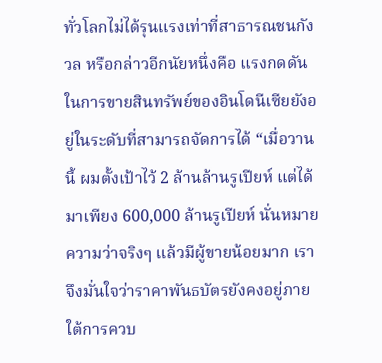ทั่วโลกไม่ได้รุนแรงเท่าที่สาธารณชนกังวล หรือกล่าวอีกนัยหนึ่งคือ แรงกดดันในการขายสินทรัพย์ของอินโดนีเซียยังอยู่ในระดับที่สามารถจัดการได้ “เมื่อวานนี้ ผมตั้งเป้าไว้ 2 ล้านล้านรูเปียห์ แต่ได้มาเพียง 600,000 ล้านรูเปียห์ นั่นหมายความว่าจริงๆ แล้วมีผู้ขายน้อยมาก เราจึงมั่นใจว่าราคาพันธบัตรยังคงอยู่ภายใต้การควบ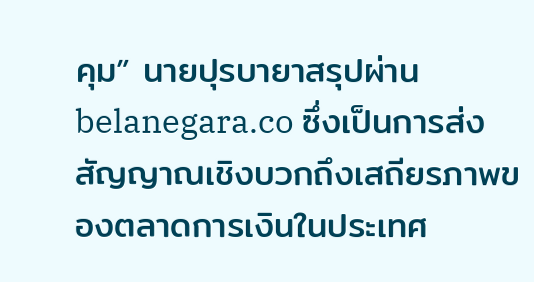คุม” นายปุรบายาสรุปผ่าน belanegara.co ซึ่งเป็นการส่งสัญญาณเชิงบวกถึงเสถียรภาพของตลาดการเงินในประเทศ